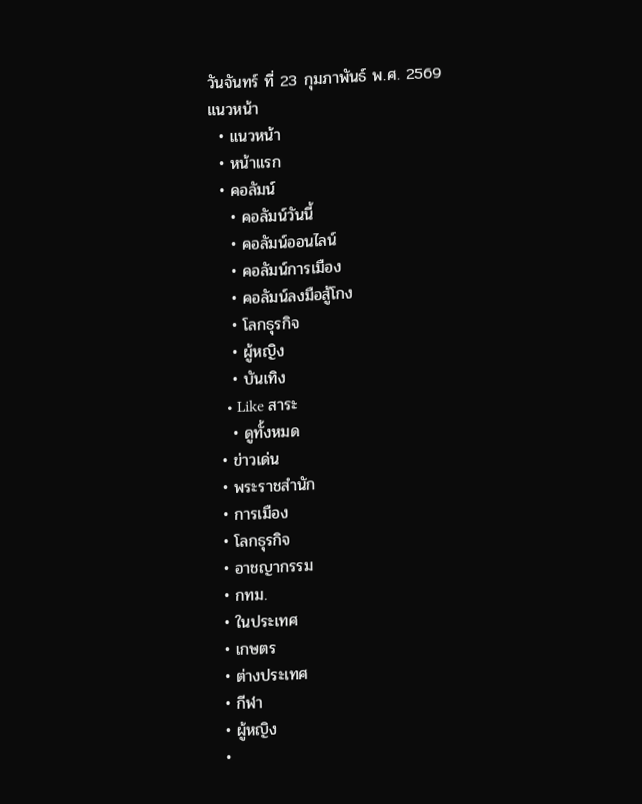วันจันทร์ ที่ 23 กุมภาพันธ์ พ.ศ. 2569
แนวหน้า
  • แนวหน้า
  • หน้าแรก
  • คอลัมน์
    • คอลัมน์วันนี้
    • คอลัมน์ออนไลน์
    • คอลัมน์การเมือง
    • คอลัมน์ลงมือสู้โกง
    • โลกธุรกิจ
    • ผู้หญิง
    • บันเทิง
    • Like สาระ
    • ดูทั้งหมด
  • ข่าวเด่น
  • พระราชสำนัก
  • การเมือง
  • โลกธุรกิจ
  • อาชญากรรม
  • กทม.
  • ในประเทศ
  • เกษตร
  • ต่างประเทศ
  • กีฬา
  • ผู้หญิง
  •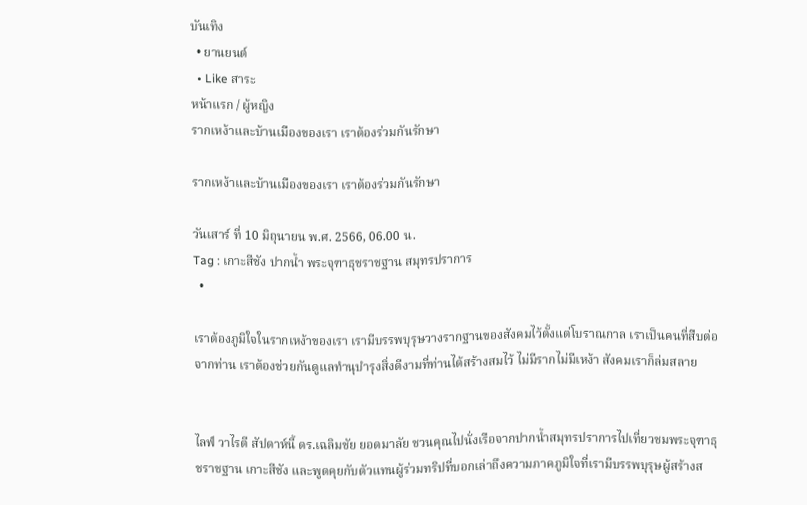บันเทิง
  • ยานยนต์
  • Like สาระ
หน้าแรก / ผู้หญิง
รากเหง้าและบ้านเมืองของเรา เราต้องร่วมกันรักษา

รากเหง้าและบ้านเมืองของเรา เราต้องร่วมกันรักษา

วันเสาร์ ที่ 10 มิถุนายน พ.ศ. 2566, 06.00 น.
Tag : เกาะสีชัง ปากน้ำ พระจุฑาธุชราชฐาน สมุทรปราการ
  •

เราต้องภูมิใจในรากเหง้าของเรา เรามีบรรพบุรุษวางรากฐานของสังคมไว้ตั้งแต่โบราณกาล เราเป็นคนที่สืบต่อจากท่าน เราต้องช่วยกันดูแลทำนุบำรุงสิ่งดีงามที่ท่านได้สร้างสมไว้ ไม่มีรากไม่มีเหง้า สังคมเราก็ล่มสลาย


ไลฟ์ วาไรตี สัปดาห์นี้ ดร.เฉลิมชัย ยอดมาลัย ชวนคุณไปนั่งเรือจากปากน้ำสมุทรปราการไปเที่ยวชมพระจุฑาธุชราชฐาน เกาะสีชัง และพูดคุยกับตัวแทนผู้ร่วมทริปที่บอกเล่าถึงความภาคภูมิใจที่เรามีบรรพบุรุษผู้สร้างส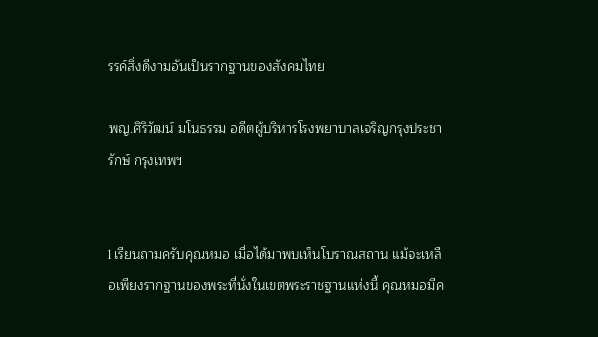รรค์สิ่งดีงามอันเป็นรากฐานของสังคมไทย

พญ.ศิริวัฒน์ มโนธรรม อดีตผู้บริหารโรงพยาบาลเจริญกรุงประชารักษ์ กรุงเทพฯ


l เรียนถามครับคุณหมอ เมื่อได้มาพบเห็นโบราณสถาน แม้จะเหลือเพียงรากฐานของพระที่นั่งในเขตพระราชฐานแห่งนี้ คุณหมอมีค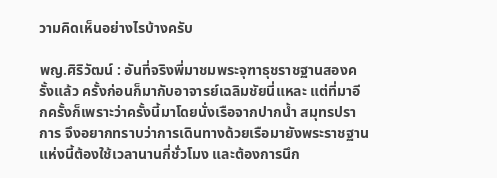วามคิดเห็นอย่างไรบ้างครับ

พญ.ศิริวัฒน์ : อันที่จริงพี่มาชมพระจุฑาธุชราชฐานสองครั้งแล้ว ครั้งก่อนก็มากับอาจารย์เฉลิมชัยนี่แหละ แต่ที่มาอีกครั้งก็เพราะว่าครั้งนี้มาโดยนั่งเรือจากปากน้ำ สมุทรปราการ จึงอยากทราบว่าการเดินทางด้วยเรือมายังพระราชฐานแห่งนี้ต้องใช้เวลานานกี่ชั่วโมง และต้องการนึก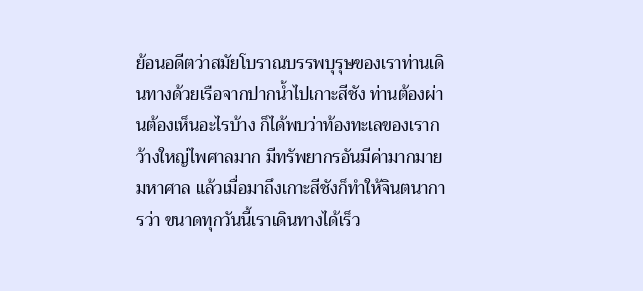ย้อนอดีตว่าสมัยโบราณบรรพบุรุษของเราท่านเดินทางด้วยเรือจากปากน้ำไปเกาะสีชัง ท่านต้องผ่านต้องเห็นอะไรบ้าง ก็ได้พบว่าท้องทะเลของเรากว้างใหญ่ไพศาลมาก มีทรัพยากรอันมีค่ามากมายมหาศาล แล้วเมื่อมาถึงเกาะสีชังก็ทำให้จินตนาการว่า ขนาดทุกวันนี้เราเดินทางได้เร็ว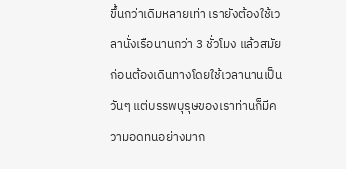ขึ้นกว่าเดิมหลายเท่า เรายังต้องใช้เวลานั่งเรือนานกว่า 3 ชั่วโมง แล้วสมัยก่อนต้องเดินทางโดยใช้เวลานานเป็นวันๆ แต่บรรพบุรุษของเราท่านก็มีความอดทนอย่างมาก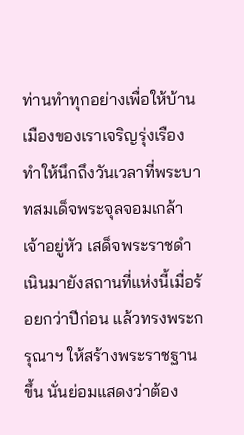ท่านทำทุกอย่างเพื่อให้บ้านเมืองของเราเจริญรุ่งเรือง ทำให้นึกถึงวันเวลาที่พระบาทสมเด็จพระจุลจอมเกล้าเจ้าอยู่หัว เสด็จพระราชดำเนินมายังสถานที่แห่งนี้เมื่อร้อยกว่าปีก่อน แล้วทรงพระกรุณาฯ ให้สร้างพระราชฐานขึ้น นั่นย่อมแสดงว่าต้อง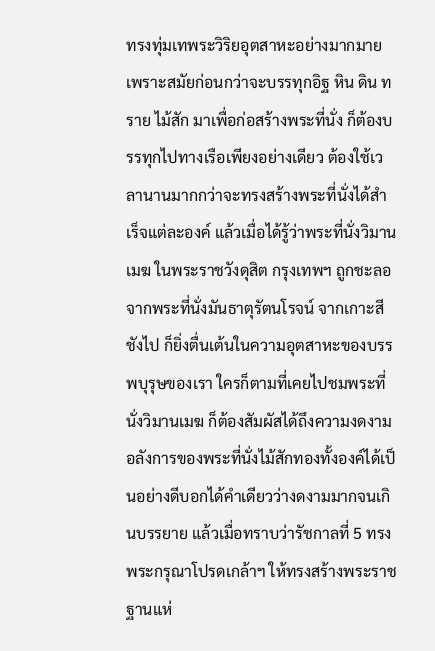ทรงทุ่มเทพระวิริยอุตสาหะอย่างมากมาย เพราะสมัยก่อนกว่าจะบรรทุกอิฐ หิน ดิน ทราย ไม้สัก มาเพื่อก่อสร้างพระที่นั่ง ก็ต้องบรรทุกไปทางเรือเพียงอย่างเดียว ต้องใช้เวลานานมากกว่าจะทรงสร้างพระที่นั่งได้สำเร็จแต่ละองค์ แล้วเมื่อได้รู้ว่าพระที่นั่งวิมานเมฆ ในพระราชวังดุสิต กรุงเทพฯ ถูกชะลอจากพระที่นั่งมันธาตุรัตนโรจน์ จากเกาะสีชังไป ก็ยิ่งตื่นเต้นในความอุตสาหะของบรรพบุรุษของเรา ใครก็ตามที่เคยไปชมพระที่นั่งวิมานเมฆ ก็ต้องสัมผัสได้ถึงความงดงามอลังการของพระที่นั่งไม้สักทองทั้งองค์ได้เป็นอย่างดีบอกได้คำเดียวว่างดงามมากจนเกินบรรยาย แล้วเมื่อทราบว่ารัชกาลที่ 5 ทรงพระกรุณาโปรดเกล้าฯ ให้ทรงสร้างพระราชฐานแห่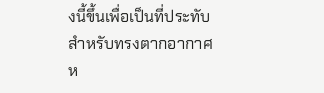งนี้ขึ้นเพื่อเป็นที่ประทับสำหรับทรงตากอากาศ ห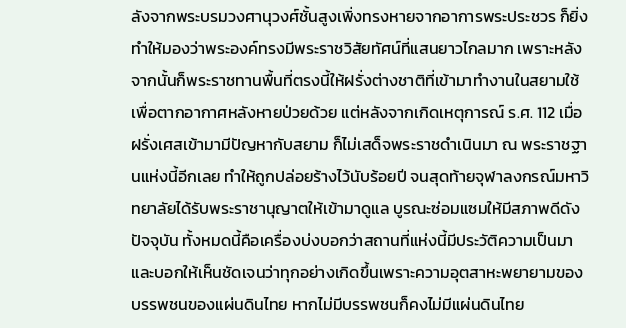ลังจากพระบรมวงศานุวงศ์ชั้นสูงเพิ่งทรงหายจากอาการพระประชวร ก็ยิ่งทำให้มองว่าพระองค์ทรงมีพระราชวิสัยทัศน์ที่แสนยาวไกลมาก เพราะหลังจากนั้นก็พระราชทานพื้นที่ตรงนี้ให้ฝรั่งต่างชาติที่เข้ามาทำงานในสยามใช้เพื่อตากอากาศหลังหายป่วยด้วย แต่หลังจากเกิดเหตุการณ์ ร.ศ. 112 เมื่อฝรั่งเศสเข้ามามีปัญหากับสยาม ก็ไม่เสด็จพระราชดำเนินมา ณ พระราชฐานแห่งนี้อีกเลย ทำให้ถูกปล่อยร้างไว้นับร้อยปี จนสุดท้ายจุฬาลงกรณ์มหาวิทยาลัยได้รับพระราชานุญาตให้เข้ามาดูแล บูรณะซ่อมแซมให้มีสภาพดีดังปัจจุบัน ทั้งหมดนี้คือเครื่องบ่งบอกว่าสถานที่แห่งนี้มีประวัติความเป็นมา และบอกให้เห็นชัดเจนว่าทุกอย่างเกิดขึ้นเพราะความอุตสาหะพยายามของบรรพชนของแผ่นดินไทย หากไม่มีบรรพชนก็คงไม่มีแผ่นดินไทย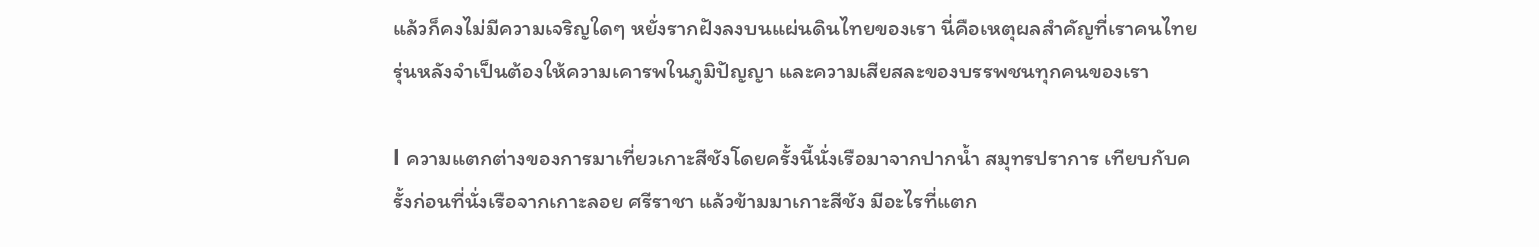แล้วก็คงไม่มีความเจริญใดๆ หยั่งรากฝังลงบนแผ่นดินไทยของเรา นี่คือเหตุผลสำคัญที่เราคนไทยรุ่นหลังจำเป็นต้องให้ความเคารพในภูมิปัญญา และความเสียสละของบรรพชนทุกคนของเรา

l ความแตกต่างของการมาเที่ยวเกาะสีชังโดยครั้งนี้นั่งเรือมาจากปากน้ำ สมุทรปราการ เทียบกับครั้งก่อนที่นั่งเรือจากเกาะลอย ศรีราชา แล้วข้ามมาเกาะสีชัง มีอะไรที่แตก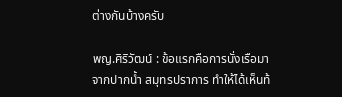ต่างกันบ้างครับ

พญ.ศิริวัฒน์ : ข้อแรกคือการนั่งเรือมาจากปากน้ำ สมุทรปราการ ทำให้ได้เห็นท้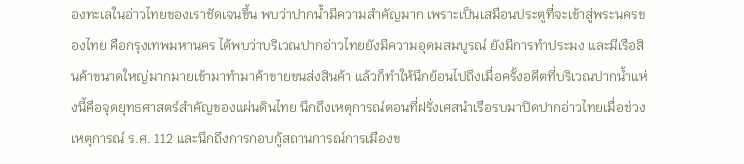องทะเลในอ่าวไทยของเราชัดเจนขึ้น พบว่าปากน้ำมีความสำคัญมาก เพราะเป็นเสมือนประตูที่จะเข้าสู่พระนครของไทย คือกรุงเทพมหานคร ได้พบว่าบริเวณปากอ่าวไทยยังมีความอุดมสมบูรณ์ ยังมีการทำประมง และมีเรือสินค้าขนาดใหญ่มากมายเข้ามาทำมาค้าขายขนส่งสินค้า แล้วก็ทำให้นึกย้อนไปถึงเมื่อครั้งอดีตที่บริเวณปากน้ำแห่งนี้คือจุดยุทธศาสตร์สำคัญของแผ่นดินไทย นึกถึงเหตุการณ์ตอนที่ฝรั่งเศสนำเรือรบมาปิดปากอ่าวไทยเมื่อช่วงเหตุการณ์ ร.ศ. 112 และนึกถึงการกอบกู้สถานการณ์การเมืองข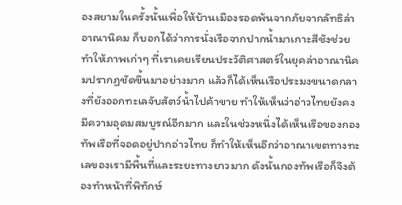องสยามในครั้งนั้นเพื่อให้บ้านเมืองรอดพ้นจากภัยจากลัทธิล่าอาณานิคม ก็บอกได้ว่าการนั่งเรือจากปากน้ำมาเกาะสีชังช่วยทำให้ภาพเก่าๆ ที่เราเคยเรียนประวัติศาสตร์ในยุคล่าอาณานิคมปรากฏชัดขึ้นมาอย่างมาก แล้วก็ได้เห็นเรือประมงขนาดกลางที่ยังออกทะเลจับสัตว์น้ำไปค้าขาย ทำให้เห็นว่าอ่าวไทยยังคงมีความอุดมสมบูรณ์อีกมาก และในช่วงหนึ่งได้เห็นเรือของกองทัพเรือที่จอดอยู่ปากอ่าวไทย ก็ทำให้เห็นอีกว่าอาณาเขตทางทะเลของเรามีพื้นที่และระยะทางยาวมาก ดังนั้นกองทัพเรือก็จึงต้องทำหน้าที่พิทักษ์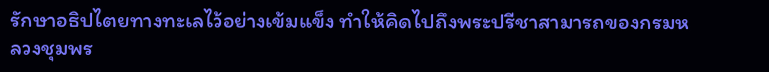รักษาอธิปไตยทางทะเลไว้อย่างเข้มแข็ง ทำให้คิดไปถึงพระปรีชาสามารถของกรมหลวงชุมพร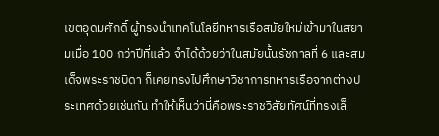เขตอุดมศักดิ์ ผู้ทรงนำเทคโนโลยีทหารเรือสมัยใหม่เข้ามาในสยามเมื่อ 100 กว่าปีที่แล้ว จำได้ด้วยว่าในสมัยนั้นรัชกาลที่ 6 และสมเด็จพระราชบิดา ก็เคยทรงไปศึกษาวิชาการทหารเรือจากต่างประเทศด้วยเช่นกัน ทำให้เห็นว่านี่คือพระราชวิสัยทัศน์ที่ทรงเล็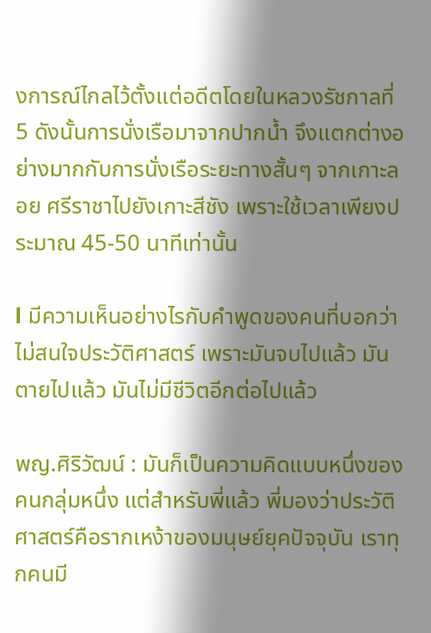งการณ์ไกลไว้ตั้งแต่อดีตโดยในหลวงรัชกาลที่ 5 ดังนั้นการนั่งเรือมาจากปากน้ำ จึงแตกต่างอย่างมากกับการนั่งเรือระยะทางสั้นๆ จากเกาะลอย ศรีราชาไปยังเกาะสีชัง เพราะใช้เวลาเพียงประมาณ 45-50 นาทีเท่านั้น

l มีความเห็นอย่างไรกับคำพูดของคนที่บอกว่า ไม่สนใจประวัติศาสตร์ เพราะมันจบไปแล้ว มันตายไปแล้ว มันไม่มีชีวิตอีกต่อไปแล้ว

พญ.ศิริวัฒน์ : มันก็เป็นความคิดแบบหนึ่งของคนกลุ่มหนึ่ง แต่สำหรับพี่แล้ว พี่มองว่าประวัติศาสตร์คือรากเหง้าของมนุษย์ยุคปัจจุบัน เราทุกคนมี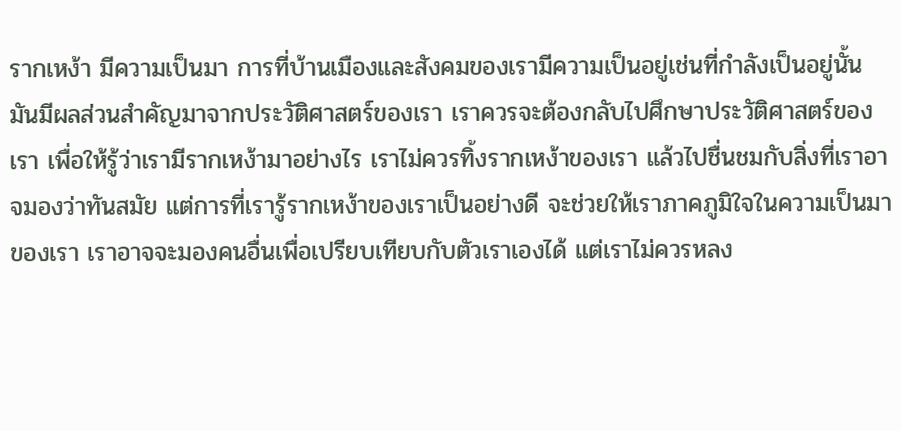รากเหง้า มีความเป็นมา การที่บ้านเมืองและสังคมของเรามีความเป็นอยู่เช่นที่กำลังเป็นอยู่นั้น มันมีผลส่วนสำคัญมาจากประวัติศาสตร์ของเรา เราควรจะต้องกลับไปศึกษาประวัติศาสตร์ของเรา เพื่อให้รู้ว่าเรามีรากเหง้ามาอย่างไร เราไม่ควรทิ้งรากเหง้าของเรา แล้วไปชื่นชมกับสิ่งที่เราอาจมองว่าทันสมัย แต่การที่เรารู้รากเหง้าของเราเป็นอย่างดี จะช่วยให้เราภาคภูมิใจในความเป็นมาของเรา เราอาจจะมองคนอื่นเพื่อเปรียบเทียบกับตัวเราเองได้ แต่เราไม่ควรหลง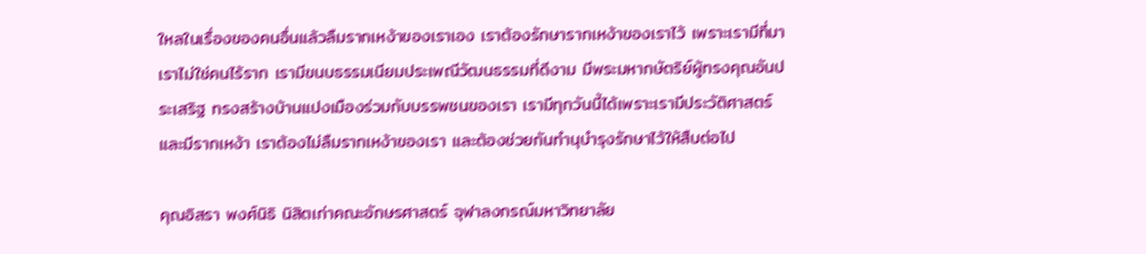ใหลในเรื่องของคนอื่นแล้วลืมรากเหง้าของเราเอง เราต้องรักษารากเหง้าของเราไว้ เพราะเรามีที่มา เราไม่ใช่คนไร้ราก เรามีขนบธรรมเนียมประเพณีวัฒนธรรมที่ดีงาม มีพระมหากษัตริย์ผู้ทรงคุณอันประเสริฐ ทรงสร้างบ้านแปงเมืองร่วมกับบรรพชนของเรา เรามีทุกวันนี้ได้เพราะเรามีประวัติศาสตร์ และมีรากเหง้า เราต้องไม่ลืมรากเหง้าของเรา และต้องช่วยกันทำนุบำรุงรักษาไว้ให้สืบต่อไป

คุณอิสรา พงศ์นิธิ นิสิตเก่าคณะอักษรศาสตร์ จุฬาลงกรณ์มหาวิทยาลัย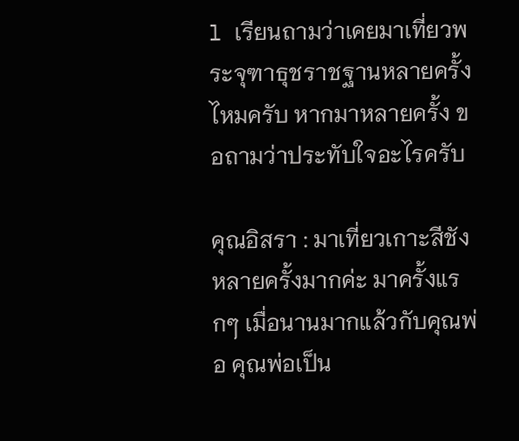l เรียนถามว่าเคยมาเที่ยวพระจุฑาธุชราชฐานหลายครั้งไหมครับ หากมาหลายครั้ง ขอถามว่าประทับใจอะไรครับ

คุณอิสรา : มาเที่ยวเกาะสีชังหลายครั้งมากค่ะ มาครั้งแรกๆ เมื่อนานมากแล้วกับคุณพ่อ คุณพ่อเป็น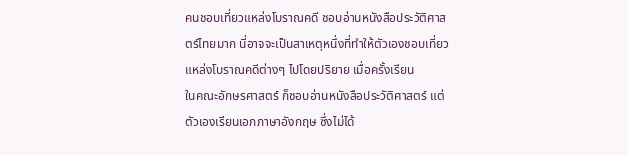คนชอบเที่ยวแหล่งโบราณคดี ชอบอ่านหนังสือประวัติศาสตร์ไทยมาก นี่อาจจะเป็นสาเหตุหนึ่งที่ทำให้ตัวเองชอบเที่ยวแหล่งโบราณคดีต่างๆ ไปโดยปริยาย เมื่อครั้งเรียน
ในคณะอักษรศาสตร์ ก็ชอบอ่านหนังสือประวัติศาสตร์ แต่ตัวเองเรียนเอกภาษาอังกฤษ ซึ่งไม่ได้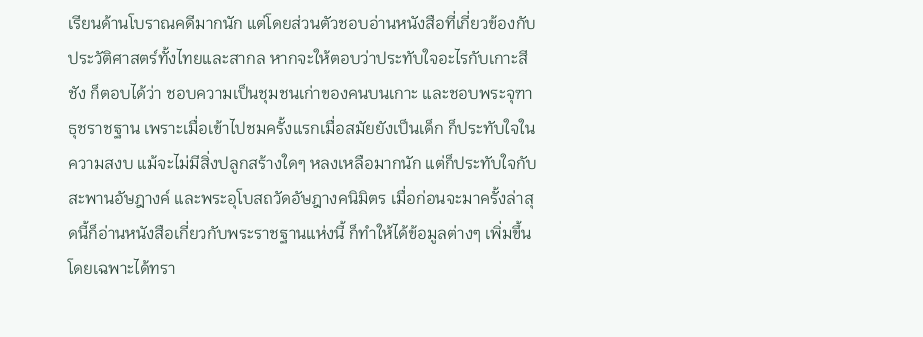เรียนด้านโบราณคดีมากนัก แต่โดยส่วนตัวชอบอ่านหนังสือที่เกี่ยวข้องกับประวัติศาสตร์ทั้งไทยและสากล หากจะให้ตอบว่าประทับใจอะไรกับเกาะสีชัง ก็ตอบได้ว่า ชอบความเป็นชุมชนเก่าของคนบนเกาะ และชอบพระจุฑาธุชราชฐาน เพราะเมื่อเข้าไปชมครั้งแรกเมื่อสมัยยังเป็นเด็ก ก็ประทับใจในความสงบ แม้จะไม่มีสิ่งปลูกสร้างใดๆ หลงเหลือมากนัก แต่ก็ประทับใจกับสะพานอัษฎางค์ และพระอุโบสถวัดอัษฎางคนิมิตร เมื่อก่อนจะมาครั้งล่าสุดนี้ก็อ่านหนังสือเกี่ยวกับพระราชฐานแห่งนี้ ก็ทำให้ได้ข้อมูลต่างๆ เพิ่มขึ้น โดยเฉพาะได้ทรา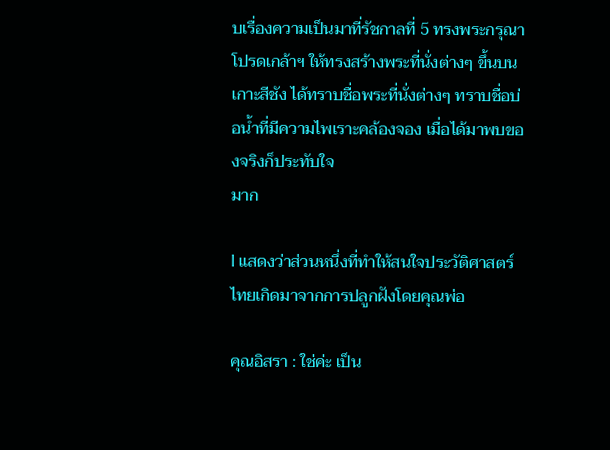บเรื่องความเป็นมาที่รัชกาลที่ 5 ทรงพระกรุณาโปรดเกล้าฯ ให้ทรงสร้างพระที่นั่งต่างๆ ขึ้นบนเกาะสีชัง ได้ทราบชื่อพระที่นั่งต่างๆ ทราบชื่อบ่อน้ำที่มีความไพเราะคล้องจอง เมื่อได้มาพบของจริงก็ประทับใจ
มาก

l แสดงว่าส่วนหนึ่งที่ทำให้สนใจประวัติศาสตร์ไทยเกิดมาจากการปลูกฝังโดยคุณพ่อ

คุณอิสรา : ใช่ค่ะ เป็น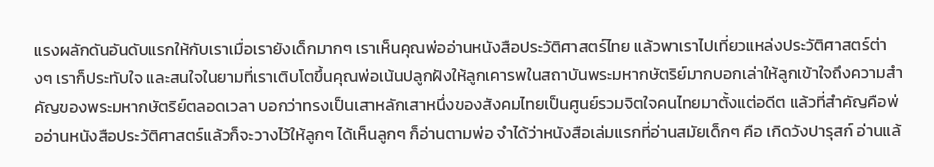แรงผลักดันอันดับแรกให้กับเราเมื่อเรายังเด็กมากๆ เราเห็นคุณพ่ออ่านหนังสือประวัติศาสตร์ไทย แล้วพาเราไปเที่ยวแหล่งประวัติศาสตร์ต่างๆ เราก็ประทับใจ และสนใจในยามที่เราเติบโตขึ้นคุณพ่อเน้นปลูกฝังให้ลูกเคารพในสถาบันพระมหากษัตริย์มากบอกเล่าให้ลูกเข้าใจถึงความสำคัญของพระมหากษัตริย์ตลอดเวลา บอกว่าทรงเป็นเสาหลักเสาหนึ่งของสังคมไทยเป็นศูนย์รวมจิตใจคนไทยมาตั้งแต่อดีต แล้วที่สำคัญคือพ่ออ่านหนังสือประวัติศาสตร์แล้วก็จะวางไว้ให้ลูกๆ ได้เห็นลูกๆ ก็อ่านตามพ่อ จำได้ว่าหนังสือเล่มแรกที่อ่านสมัยเด็กๆ คือ เกิดวังปารุสก์ อ่านแล้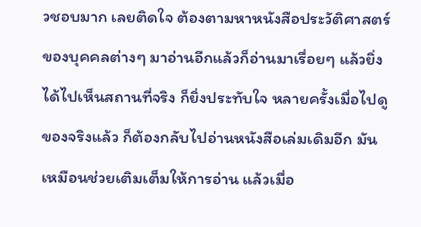วชอบมาก เลยติดใจ ต้องตามหาหนังสือประวัติศาสตร์ของบุคคลต่างๆ มาอ่านอีกแล้วก็อ่านมาเรื่อยๆ แล้วยิ่งได้ไปเห็นสถานที่จริง ก็ยิ่งประทับใจ หลายครั้งเมื่อไปดูของจริงแล้ว ก็ต้องกลับไปอ่านหนังสือเล่มเดิมอีก มันเหมือนช่วยเติมเต็มให้การอ่าน แล้วเมื่อ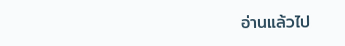อ่านแล้วไป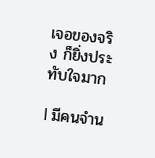เจอของจริง ก็ยิ่งประทับใจมาก

l มีคนจำน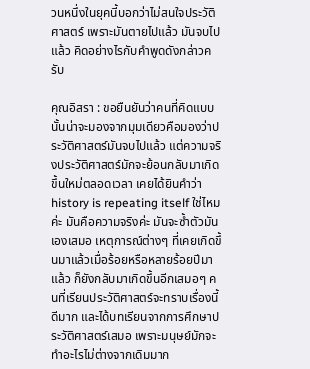วนหนึ่งในยุคนี้บอกว่าไม่สนใจประวัติศาสตร์ เพราะมันตายไปแล้ว มันจบไปแล้ว คิดอย่างไรกับคำพูดดังกล่าวครับ

คุณอิสรา : ขอยืนยันว่าคนที่คิดแบบนั้นน่าจะมองจากมุมเดียวคือมองว่าประวัติศาสตร์มันจบไปแล้ว แต่ความจริงประวัติศาสตร์มักจะย้อนกลับมาเกิดขึ้นใหม่ตลอดเวลา เคยได้ยินคำว่า history is repeating itself ใช่ไหมค่ะ มันคือความจริงค่ะ มันจะซ้ำตัวมันเองเสมอ เหตุการณ์ต่างๆ ที่เคยเกิดขึ้นมาแล้วเมื่อร้อยหรือหลายร้อยปีมาแล้ว ก็ยังกลับมาเกิดขึ้นอีกเสมอๆ คนที่เรียนประวัติศาสตร์จะทราบเรื่องนี้ดีมาก และได้บทเรียนจากการศึกษาประวัติศาสตร์เสมอ เพราะมนุษย์มักจะทำอะไรไม่ต่างจากเดิมมาก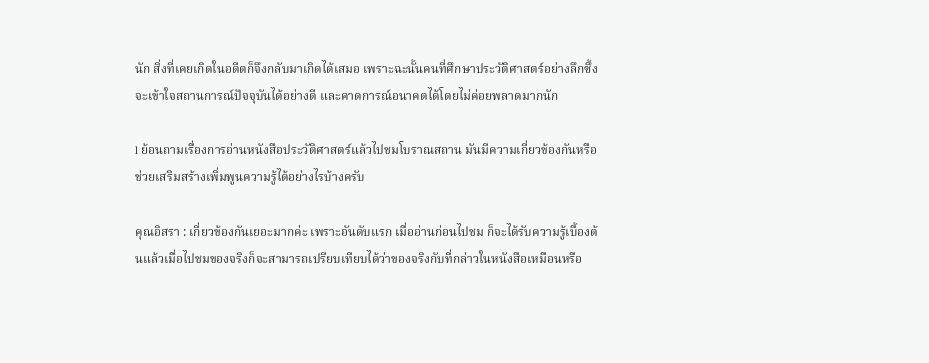นัก สิ่งที่เคยเกิดในอดีตก็จึงกลับมาเกิดได้เสมอ เพราะฉะนั้นคนที่ศึกษาประวัติศาสตร์อย่างลึกซึ้งจะเข้าใจสถานการณ์ปัจจุบันได้อย่างดี และคาดการณ์อนาคตได้โดยไม่ค่อยพลาดมากนัก

l ย้อนถามเรื่องการอ่านหนังสือประวัติศาสตร์แล้วไปชมโบราณสถาน มันมีความเกี่ยวข้องกันหรือช่วยเสริมสร้างเพิ่มพูนความรู้ได้อย่างไรบ้างครับ

คุณอิสรา : เกี่ยวข้องกันเยอะมากค่ะ เพราะอันดับแรก เมื่ออ่านก่อนไปชม ก็จะได้รับความรู้เบื้องต้นแล้วเมื่อไปชมของจริงก็จะสามารถเปรียบเทียบได้ว่าของจริงกับที่กล่าวในหนังสือเหมือนหรือ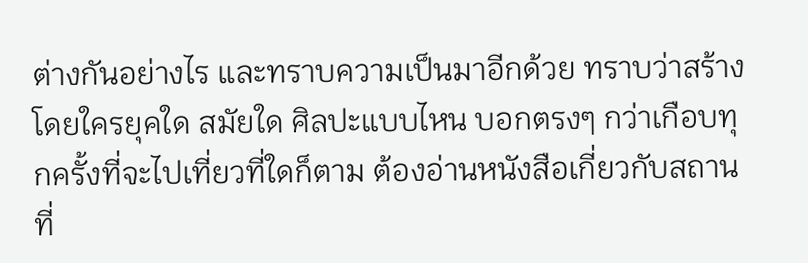ต่างกันอย่างไร และทราบความเป็นมาอีกด้วย ทราบว่าสร้างโดยใครยุคใด สมัยใด ศิลปะแบบไหน บอกตรงๆ กว่าเกือบทุกครั้งที่จะไปเที่ยวที่ใดก็ตาม ต้องอ่านหนังสือเกี่ยวกับสถานที่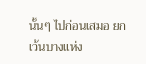นั้นๆ ไปก่อนเสมอ ยกเว้นบางแห่ง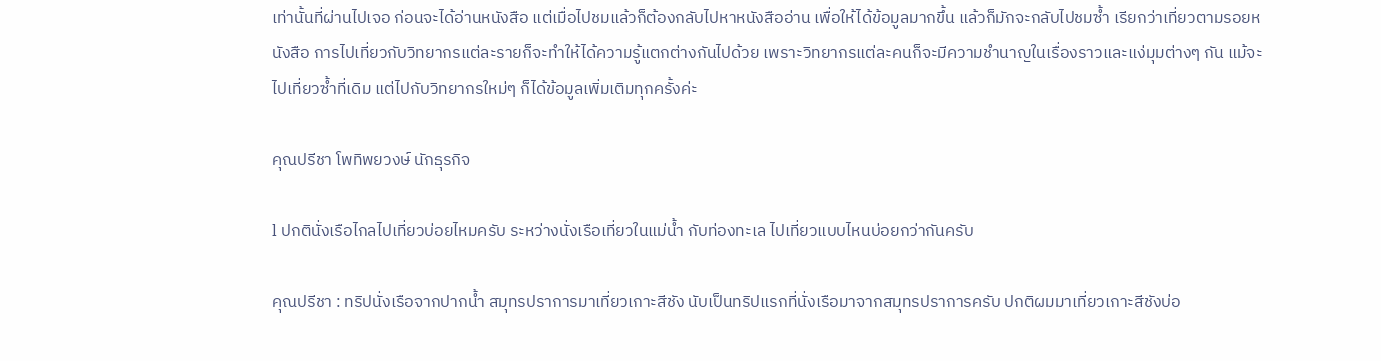เท่านั้นที่ผ่านไปเจอ ก่อนจะได้อ่านหนังสือ แต่เมื่อไปชมแล้วก็ต้องกลับไปหาหนังสืออ่าน เพื่อให้ได้ข้อมูลมากขึ้น แล้วก็มักจะกลับไปชมซ้ำ เรียกว่าเที่ยวตามรอยหนังสือ การไปเที่ยวกับวิทยากรแต่ละรายก็จะทำให้ได้ความรู้แตกต่างกันไปด้วย เพราะวิทยากรแต่ละคนก็จะมีความชำนาญในเรื่องราวและแง่มุมต่างๆ กัน แม้จะไปเที่ยวซ้ำที่เดิม แต่ไปกับวิทยากรใหม่ๆ ก็ได้ข้อมูลเพิ่มเติมทุกครั้งค่ะ

คุณปรีชา โพทิพยวงษ์ นักธุรกิจ

l ปกตินั่งเรือไกลไปเที่ยวบ่อยไหมครับ ระหว่างนั่งเรือเที่ยวในแม่น้ำ กับท่องทะเล ไปเที่ยวแบบไหนบ่อยกว่ากันครับ

คุณปรีชา : ทริปนั่งเรือจากปากน้ำ สมุทรปราการมาเที่ยวเกาะสีชัง นับเป็นทริปแรกที่นั่งเรือมาจากสมุทรปราการครับ ปกติผมมาเที่ยวเกาะสีชังบ่อ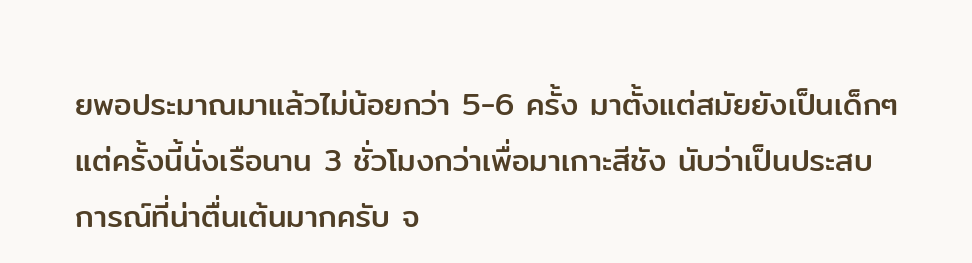ยพอประมาณมาแล้วไม่น้อยกว่า 5-6 ครั้ง มาตั้งแต่สมัยยังเป็นเด็กๆ แต่ครั้งนี้นั่งเรือนาน 3 ชั่วโมงกว่าเพื่อมาเกาะสีชัง นับว่าเป็นประสบการณ์ที่น่าตื่นเต้นมากครับ จ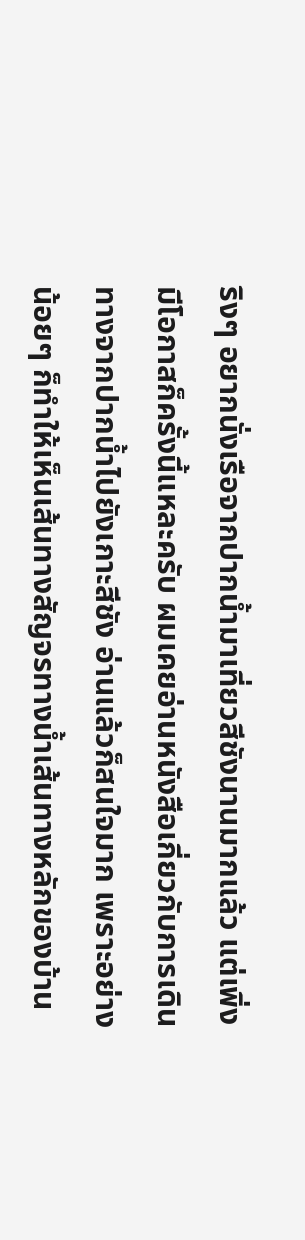ริงๆ อยากนั่งเรือจากปากน้ำมาเที่ยวสีชังนานมากแล้ว แต่เพิ่งมีโอกาสก็ครั้งนี้แหละครับ ผมเคยอ่านหนังสือเกี่ยวกับการเดินทางจากปากน้ำไปยังเกาะสีชัง อ่านแล้วก็สนใจมาก เพราะอย่างน้อยๆ ก็ทำให้เห็นเส้นทางสัญจรทางน้ำเส้นทางหลักของบ้าน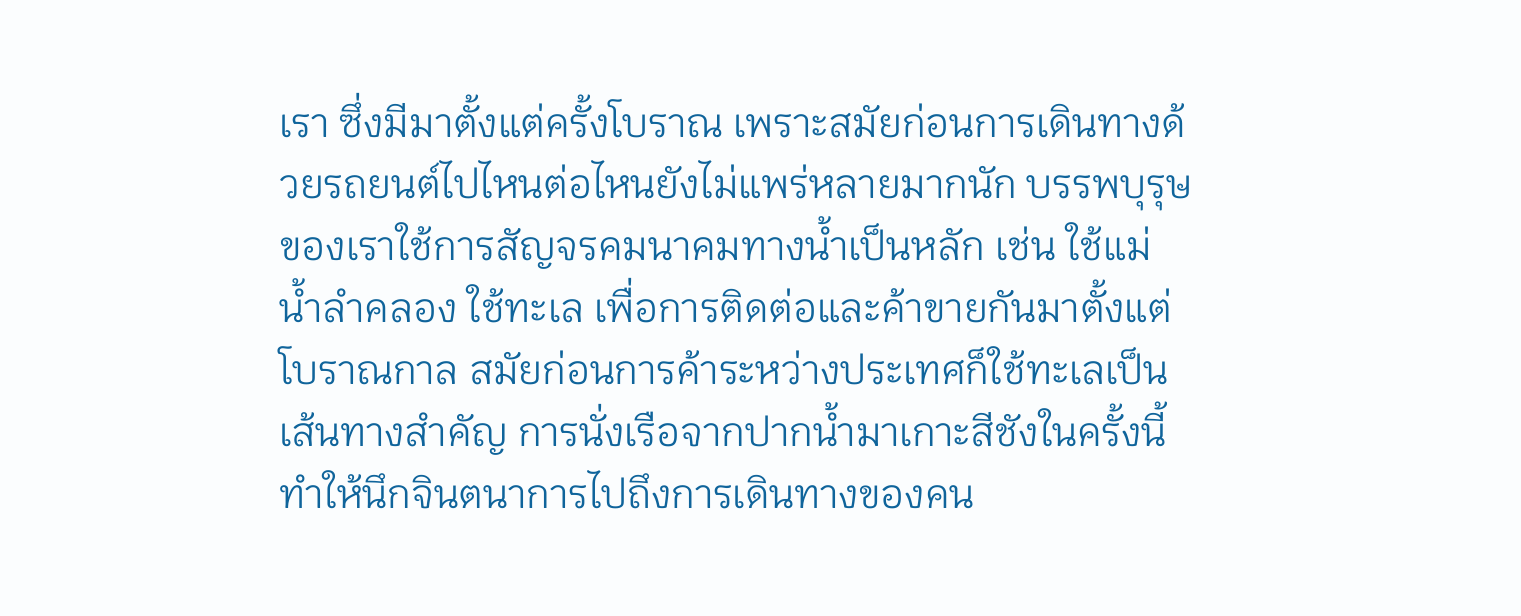เรา ซึ่งมีมาตั้งแต่ครั้งโบราณ เพราะสมัยก่อนการเดินทางด้วยรถยนต์ไปไหนต่อไหนยังไม่แพร่หลายมากนัก บรรพบุรุษของเราใช้การสัญจรคมนาคมทางน้ำเป็นหลัก เช่น ใช้แม่น้ำลำคลอง ใช้ทะเล เพื่อการติดต่อและค้าขายกันมาตั้งแต่โบราณกาล สมัยก่อนการค้าระหว่างประเทศก็ใช้ทะเลเป็นเส้นทางสำคัญ การนั่งเรือจากปากน้ำมาเกาะสีชังในครั้งนี้ ทำให้นึกจินตนาการไปถึงการเดินทางของคน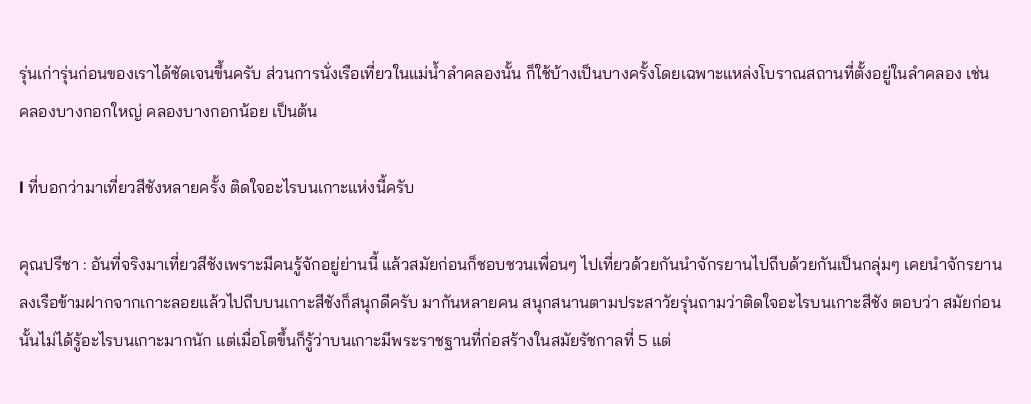รุ่นเก่ารุ่นก่อนของเราได้ชัดเจนขึ้นครับ ส่วนการนั่งเรือเที่ยวในแม่น้ำลำคลองนั้น ก็ใช้บ้างเป็นบางครั้งโดยเฉพาะแหล่งโบราณสถานที่ตั้งอยู่ในลำคลอง เช่น คลองบางกอกใหญ่ คลองบางกอกน้อย เป็นต้น

l ที่บอกว่ามาเที่ยวสีชังหลายครั้ง ติดใจอะไรบนเกาะแห่งนี้ครับ

คุณปรีชา : อันที่จริงมาเที่ยวสีชังเพราะมีคนรู้จักอยู่ย่านนี้ แล้วสมัยก่อนก็ชอบชวนเพื่อนๆ ไปเที่ยวด้วยกันนำจักรยานไปถีบด้วยกันเป็นกลุ่มๆ เคยนำจักรยานลงเรือข้ามฝากจากเกาะลอยแล้วไปถีบบนเกาะสีชังก็สนุกดีครับ มากันหลายคน สนุกสนานตามประสาวัยรุ่นถามว่าติดใจอะไรบนเกาะสีชัง ตอบว่า สมัยก่อนนั้นไม่ได้รู้อะไรบนเกาะมากนัก แต่เมื่อโตขึ้นก็รู้ว่าบนเกาะมีพระราชฐานที่ก่อสร้างในสมัยรัชกาลที่ 5 แต่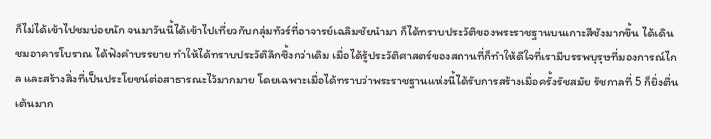ก็ไม่ได้เข้าไปชมบ่อยนัก จนมาวันนี้ได้เข้าไปเที่ยวกับกลุ่มทัวร์ที่อาจารย์เฉลิมชัยนำมา ก็ได้ทราบประวัติของพระราชฐานบนเกาะสีชังมากขึ้น ได้เดินชมอาคารโบราณ ได้ฟังคำบรรยาย ทำให้ได้ทราบประวัติลึกซึ้งกว่าเดิม เมื่อได้รู้ประวัติศาสตร์ของสถานที่ก็ทำให้ดีใจที่เรามีบรรพบุรุษที่มองการณ์ไกล และสร้างสิ่งที่เป็นประโยชน์ต่อสาธารณะไว้มากมาย โดยเฉพาะเมื่อได้ทราบว่าพระราชฐานแห่งนี้ได้รับการสร้างเมื่อครั้งรัชสมัย รัชกาลที่ 5 ก็ยิ่งตื่นเต้นมาก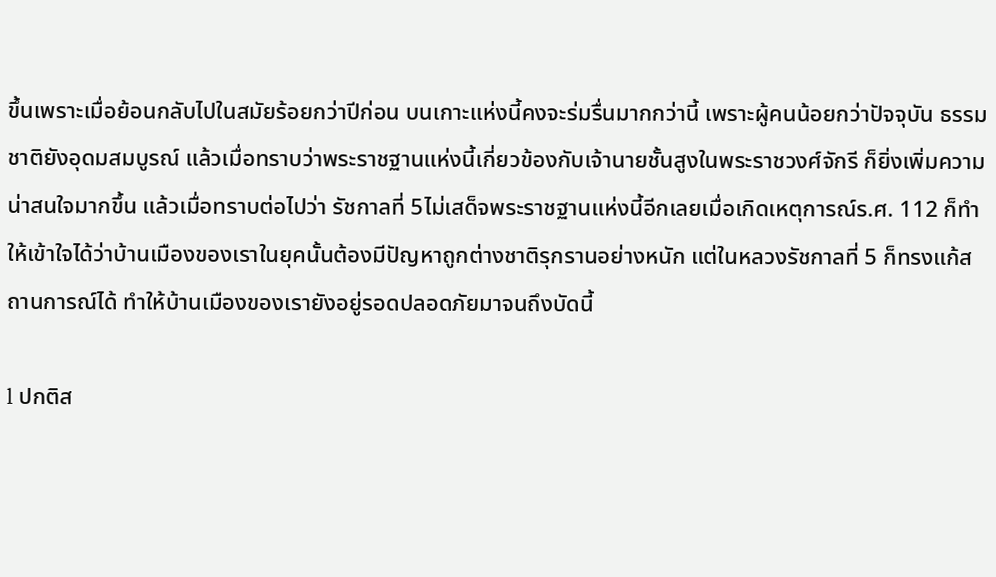ขึ้นเพราะเมื่อย้อนกลับไปในสมัยร้อยกว่าปีก่อน บนเกาะแห่งนี้คงจะร่มรื่นมากกว่านี้ เพราะผู้คนน้อยกว่าปัจจุบัน ธรรมชาติยังอุดมสมบูรณ์ แล้วเมื่อทราบว่าพระราชฐานแห่งนี้เกี่ยวข้องกับเจ้านายชั้นสูงในพระราชวงศ์จักรี ก็ยิ่งเพิ่มความน่าสนใจมากขึ้น แล้วเมื่อทราบต่อไปว่า รัชกาลที่ 5ไม่เสด็จพระราชฐานแห่งนี้อีกเลยเมื่อเกิดเหตุการณ์ร.ศ. 112 ก็ทำให้เข้าใจได้ว่าบ้านเมืองของเราในยุคนั้นต้องมีปัญหาถูกต่างชาติรุกรานอย่างหนัก แต่ในหลวงรัชกาลที่ 5 ก็ทรงแก้สถานการณ์ได้ ทำให้บ้านเมืองของเรายังอยู่รอดปลอดภัยมาจนถึงบัดนี้

l ปกติส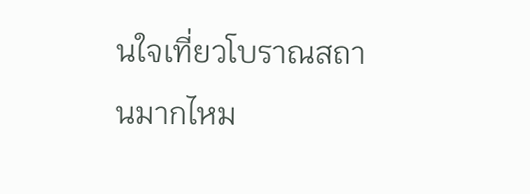นใจเที่ยวโบราณสถานมากไหม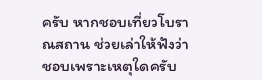ครับ หากชอบเที่ยวโบราณสถาน ช่วยเล่าให้ฟังว่า ชอบเพราะเหตุใดครับ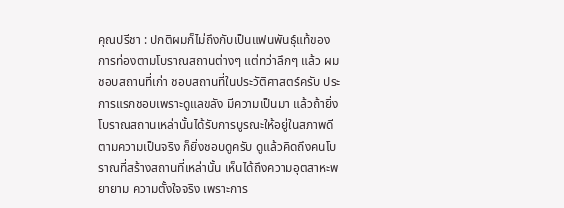คุณปรีชา : ปกติผมก็ไม่ถึงกับเป็นแฟนพันธุ์แท้ของการท่องตามโบราณสถานต่างๆ แต่ทว่าลึกๆ แล้ว ผมชอบสถานที่เก่า ชอบสถานที่ในประวัติศาสตร์ครับ ประการแรกชอบเพราะดูแลขลัง มีความเป็นมา แล้วถ้ายิ่งโบราณสถานเหล่านั้นได้รับการบูรณะให้อยู่ในสภาพดี
ตามความเป็นจริง ก็ยิ่งชอบดูครับ ดูแล้วคิดถึงคนโบราณที่สร้างสถานที่เหล่านั้น เห็นได้ถึงความอุตสาหะพยายาม ความตั้งใจจริง เพราะการ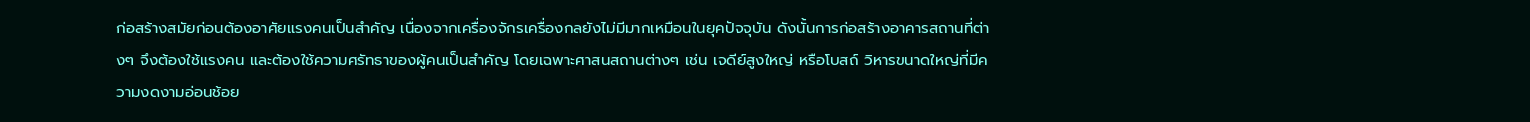ก่อสร้างสมัยก่อนต้องอาศัยแรงคนเป็นสำคัญ เนื่องจากเครื่องจักรเครื่องกลยังไม่มีมากเหมือนในยุคปัจจุบัน ดังนั้นการก่อสร้างอาคารสถานที่ต่างๆ จึงต้องใช้แรงคน และต้องใช้ความศรัทธาของผู้คนเป็นสำคัญ โดยเฉพาะศาสนสถานต่างๆ เช่น เจดีย์สูงใหญ่ หรือโบสถ์ วิหารขนาดใหญ่ที่มีความงดงามอ่อนช้อย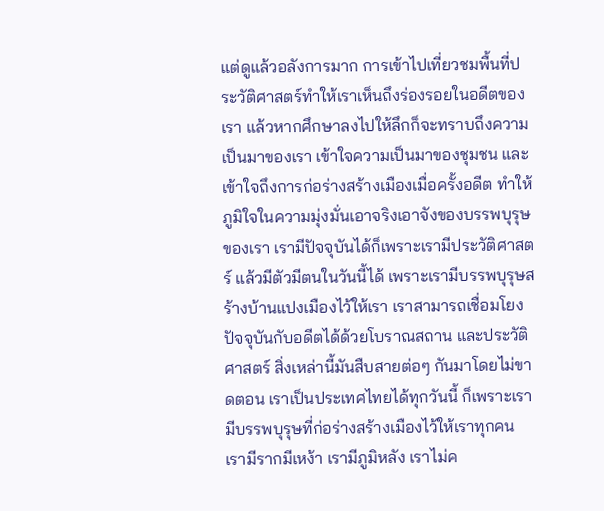แต่ดูแล้วอลังการมาก การเข้าไปเที่ยวชมพื้นที่ประวัติศาสตร์ทำให้เราเห็นถึงร่องรอยในอดีตของเรา แล้วหากศึกษาลงไปให้ลึกก็จะทราบถึงความเป็นมาของเรา เข้าใจความเป็นมาของชุมชน และเข้าใจถึงการก่อร่างสร้างเมืองเมื่อครั้งอดีต ทำให้ภูมิใจในความมุ่งมั่นเอาจริงเอาจังของบรรพบุรุษของเรา เรามีปัจจุบันได้ก็เพราะเรามีประวัติศาสตร์ แล้วมีตัวมีตนในวันนี้ได้ เพราะเรามีบรรพบุรุษสร้างบ้านแปงเมืองไว้ให้เรา เราสามารถเชื่อมโยงปัจจุบันกับอดีตได้ด้วยโบราณสถาน และประวัติศาสตร์ สิ่งเหล่านี้มันสืบสายต่อๆ กันมาโดยไม่ขาดตอน เราเป็นประเทศไทยได้ทุกวันนี้ ก็เพราะเรามีบรรพบุรุษที่ก่อร่างสร้างเมืองไว้ให้เราทุกคน เรามีรากมีเหง้า เรามีภูมิหลัง เราไม่ค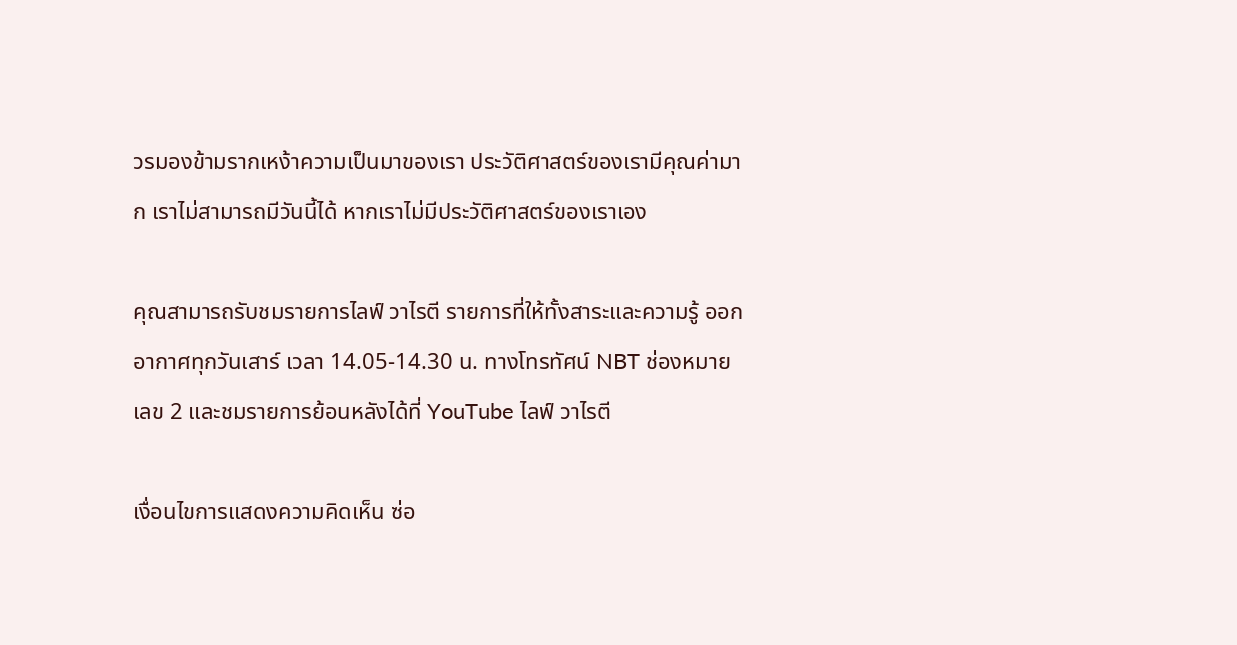วรมองข้ามรากเหง้าความเป็นมาของเรา ประวัติศาสตร์ของเรามีคุณค่ามาก เราไม่สามารถมีวันนี้ได้ หากเราไม่มีประวัติศาสตร์ของเราเอง

คุณสามารถรับชมรายการไลฟ์ วาไรตี รายการที่ให้ทั้งสาระและความรู้ ออกอากาศทุกวันเสาร์ เวลา 14.05-14.30 น. ทางโทรทัศน์ NBT ช่องหมายเลข 2 และชมรายการย้อนหลังได้ที่ YouTube ไลฟ์ วาไรตี

เงื่อนไขการแสดงความคิดเห็น ซ่อ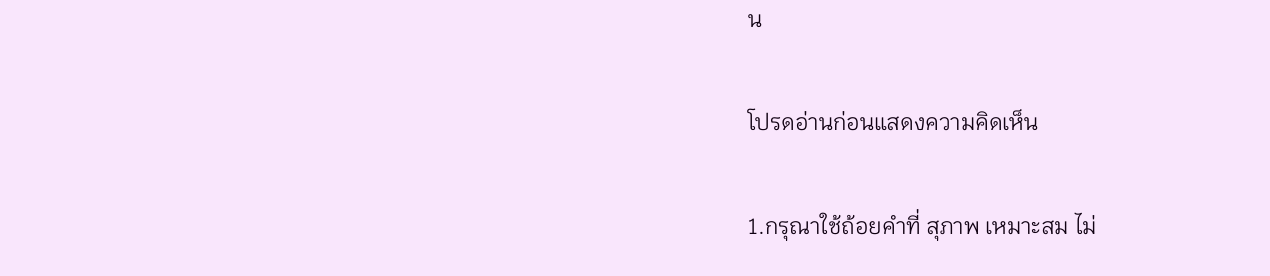น

โปรดอ่านก่อนแสดงความคิดเห็น

1.กรุณาใช้ถ้อยคำที่ สุภาพ เหมาะสม ไม่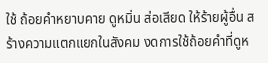ใช้ ถ้อยคำหยาบคาย ดูหมิ่น ส่อเสียด ให้ร้ายผู้อื่น สร้างความแตกแยกในสังคม งดการใช้ถ้อยคำที่ดูห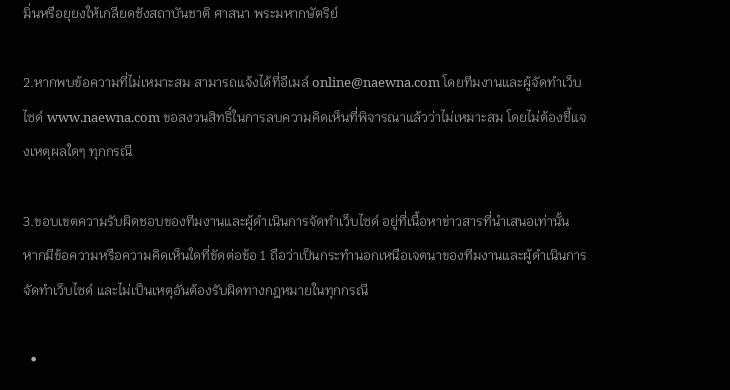มิ่นหรือยุยงให้เกลียดชังสถาบันชาติ ศาสนา พระมหากษัตริย์

2.หากพบข้อความที่ไม่เหมาะสม สามารถแจ้งได้ที่อีเมล์ online@naewna.com โดยทีมงานและผู้จัดทำเว็บไซด์ www.naewna.com ขอสงวนสิทธิ์ในการลบความคิดเห็นที่พิจารณาแล้วว่าไม่เหมาะสม โดยไม่ต้องชี้แจงเหตุผลใดๆ ทุกกรณี

3.ขอบเขตความรับผิดชอบของทีมงานและผู้ดำเนินการจัดทำเว็บไซด์ อยู่ที่เนื้อหาข่าวสารที่นำเสนอเท่านั้น หากมีข้อความหรือความคิดเห็นใดที่ขัดต่อข้อ 1 ถือว่าเป็นกระทำนอกเหนือเจตนาของทีมงานและผู้ดำเนินการจัดทำเว็บไซด์ และไม่เป็นเหตุอันต้องรับผิดทางกฎหมายในทุกกรณี

  •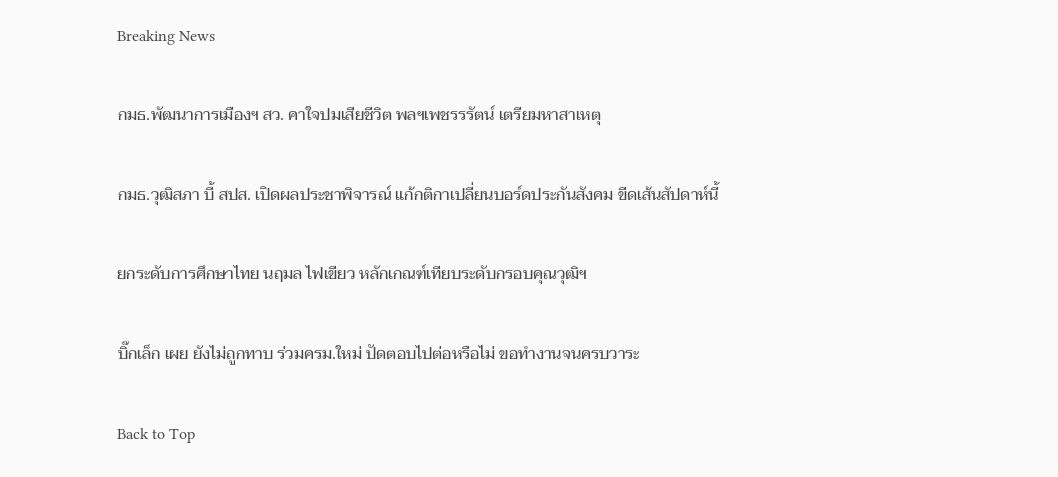Breaking News

กมธ.พัฒนาการเมืองฯ สว. คาใจปมเสียชีวิต พลฯเพชรรรัตน์ เตรียมหาสาเหตุ

กมธ.วุฒิสภา บี้ สปส. เปิดผลประชาพิจารณ์ แก้กติกาเปลี่ยนบอร์ดประกันสังคม ขีดเส้นสัปดาห์นี้

ยกระดับการศึกษาไทย นฤมล ไฟเขียว หลักเกณฑ์เทียบระดับกรอบคุณวุฒิฯ

บิ๊กเล็ก เผย ยังไม่ถูกทาบ ร่วมครม.ใหม่ ปัดตอบไปต่อหรือไม่ ขอทำงานจนครบวาระ

Back to Top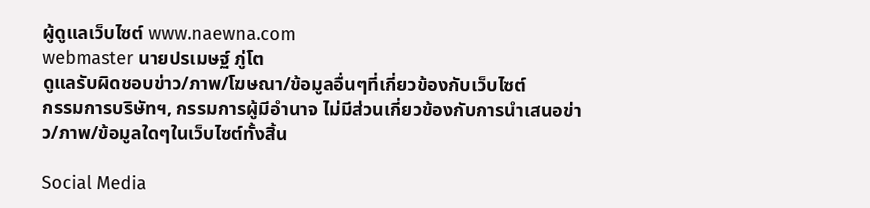ผู้ดูแลเว็บไซต์ www.naewna.com
webmaster นายปรเมษฐ์ ภู่โต
ดูแลรับผิดชอบข่าว/ภาพ/โฆษณา/ข้อมูลอื่นๆที่เกี่ยวข้องกับเว็บไซต์
กรรมการบริษัทฯ, กรรมการผู้มีอำนาจ ไม่มีส่วนเกี่ยวข้องกับการนำเสนอข่าว/ภาพ/ข้อมูลใดๆในเว็บไซต์ทั้งสิ้น

Social Media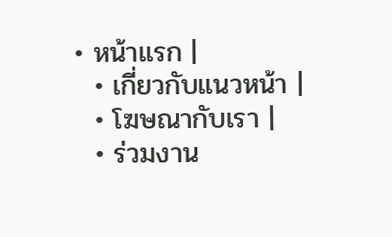• หน้าแรก |
  • เกี่ยวกับแนวหน้า |
  • โฆษณากับเรา |
  • ร่วมงาน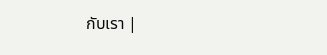กับเรา |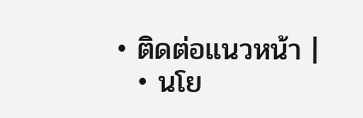• ติดต่อแนวหน้า |
  • นโย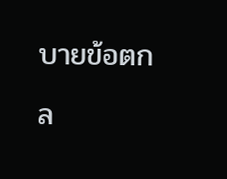บายข้อตกล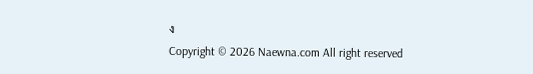ง
Copyright © 2026 Naewna.com All right reserved